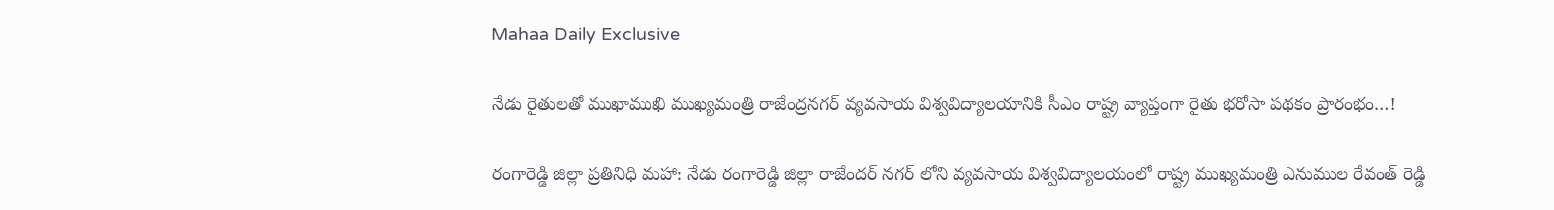Mahaa Daily Exclusive

నేడు రైతులతో ముఖాముఖి ముఖ్యమంత్రి రాజేంద్రనగర్ వ్యవసాయ విశ్వవిద్యాలయానికి సీఎం రాష్ట్ర వ్యాప్తంగా రైతు భరోసా పథకం ప్రారంభం…!

రంగారెడ్డి జిల్లా ప్రతినిధి మహా: నేడు రంగారెడ్డి జిల్లా రాజేందర్ నగర్ లోని వ్యవసాయ విశ్వవిద్యాలయంలో రాష్ట్ర ముఖ్యమంత్రి ఎనుముల రేవంత్ రెడ్డి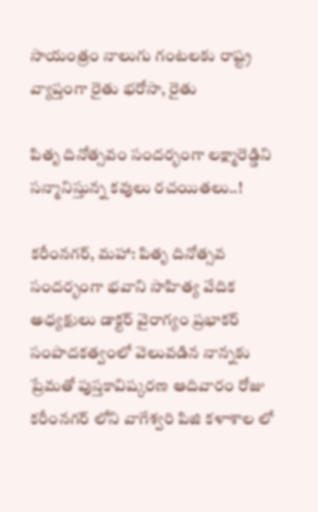సాయంత్రం నాలుగు గంటలకు రాష్ట్ర వ్యాప్తంగా రైతు భరోసా, రైతు

పితృ దినోత్సవం సందర్భంగా లక్ష్మారెడ్డిని సన్మానిస్తున్న కవులు రచయితలు..!

కరీంనగర్, మహా: పితృ దినోత్సవ సందర్భంగా భవాని సాహిత్య వేదిక అధ్యక్షులు డాక్టర్ వైరాగ్యం ప్రభాకర్ సంపాదకత్వంలో వెలువడిన నాన్నకు ప్రేమతో పుస్తకావిష్కరణ ఆదివారం రోజు కరీంనగర్ లోని వాగేశ్వరి పిజి కళాశాల లో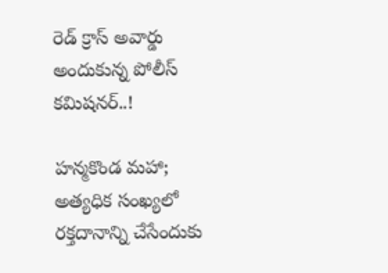రెడ్ క్రాస్ అవార్డు అందుకున్న పోలీస్ కమిషనర్..!

హన్మకొండ మహా; అత్యధిక సంఖ్యలో రక్తదానాన్ని చేసేందుకు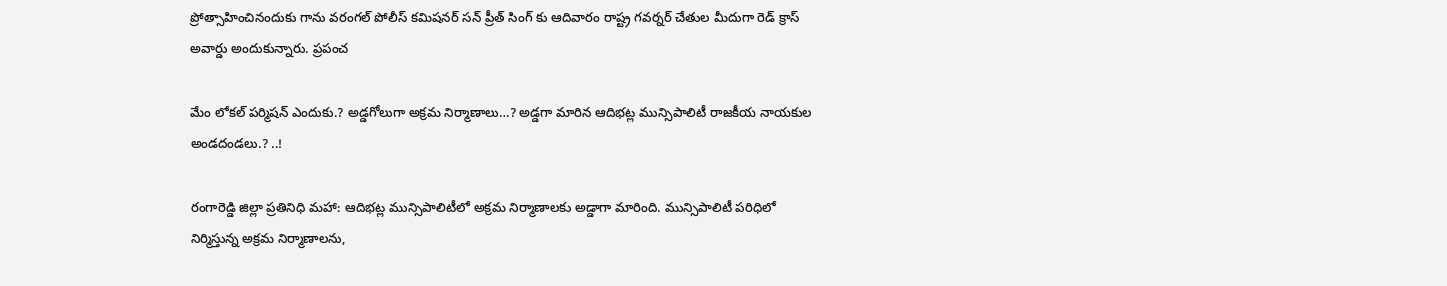ప్రోత్సాహించినందుకు గాను వరంగల్ పోలీస్ కమిషనర్ సన్ ప్రీత్ సింగ్ కు ఆదివారం రాష్ట్ర గవర్నర్ చేతుల మీదుగా రెడ్ క్రాస్ అవార్డు అందుకున్నారు. ప్రపంచ

మేం లోకల్ పర్మిషన్ ఎందుకు.? అడ్డగోలుగా అక్రమ నిర్మాణాలు…? అడ్డగా మారిన ఆదిభట్ల మున్సిపాలిటీ రాజకీయ నాయకుల అండదండలు.? ..!

రంగారెడ్డి జిల్లా ప్రతినిధి మహా: ఆదిభట్ల మున్సిపాలిటీలో అక్రమ నిర్మాణాలకు అడ్డాగా మారింది. మున్సిపాలిటీ పరిధిలో నిర్మిస్తున్న అక్రమ నిర్మాణాలను,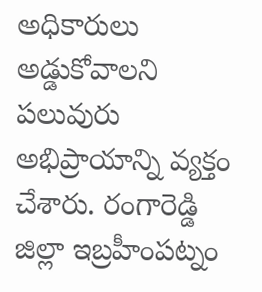అధికారులు అడ్డుకోవాలని పలువురు అభిప్రాయాన్ని వ్యక్తం చేశారు. రంగారెడ్డి జిల్లా ఇబ్రహీంపట్నం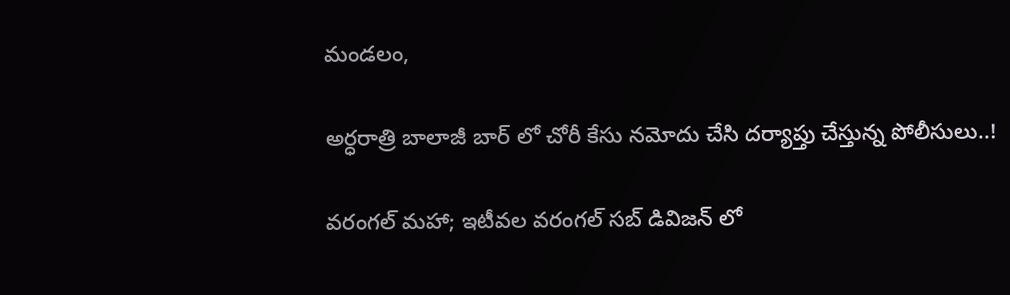మండలం,

అర్ధరాత్రి బాలాజీ బార్ లో చోరీ కేసు నమోదు చేసి దర్యాప్తు చేస్తున్న పోలీసులు..!

వరంగల్ మహా; ఇటీవల వరంగల్ సబ్ డివిజన్ లో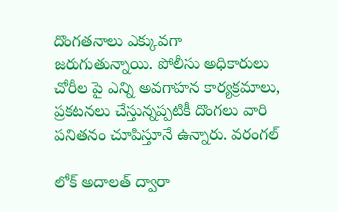దొంగతనాలు ఎక్కువగా జరుగుతున్నాయి. పోలీసు అధికారులు చోరీల పై ఎన్ని అవగాహన కార్యక్రమాలు, ప్రకటనలు చేస్తున్నప్పటికీ దొంగలు వారి పనితనం చూపిస్తూనే ఉన్నారు. వరంగల్

లోక్‌ అదాలత్‌ ద్వారా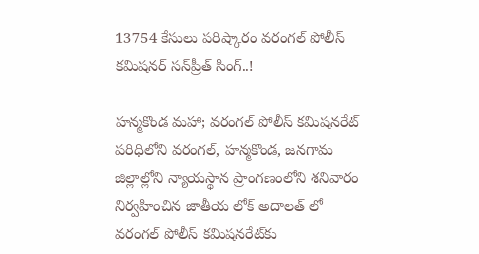13754 కేసులు పరిష్కారం వరంగల్‌ పోలీస్‌ కమిషనర్‌ సన్‌ప్రీత్‌ సింగ్‌..!

హన్మకొండ మహా; వరంగల్‌ పోలీస్‌ కమిషనరేట్‌ పరిధిలోని వరంగల్‌, హన్మకొండ, జనగామ జిల్లాల్లోని న్యాయస్థాన ప్రాంగణంలోని శనివారం నిర్వహించిన జాతీయ లోక్‌ అదాలత్‌ లో వరంగల్‌ పోలీస్‌ కమిషనరేట్‌కు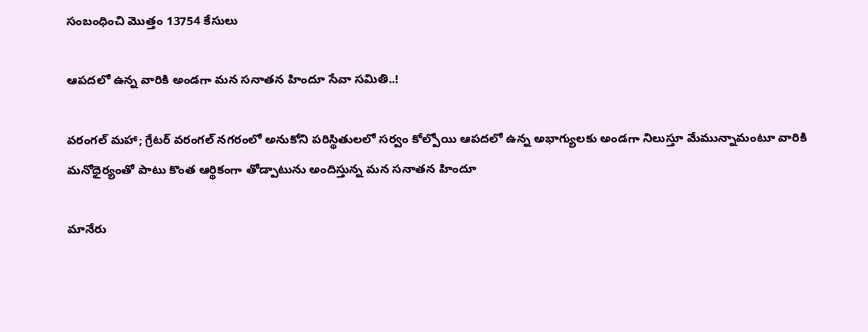సంబంధించి మొత్తం 13754 కేసులు

ఆపదలో ఉన్న వారికి అండగా మన సనాతన హిందూ సేవా సమితి..!

వరంగల్ మహా; గ్రేటర్ వరంగల్ నగరంలో అనుకోని పరిస్థితులలో సర్వం కోల్పోయి ఆపదలో ఉన్న అభాగ్యులకు అండగా నిలుస్తూ మేమున్నామంటూ వారికి మనోధైర్యంతో పాటు కొంత ఆర్థికంగా తోడ్పాటును అందిస్తున్న మన సనాతన హిందూ

మానేరు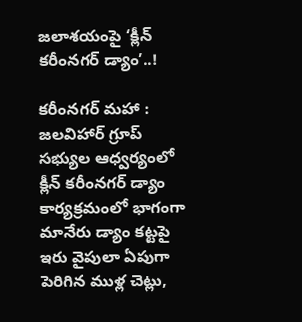జలాశయంపై ‘క్లీన్ కరీంనగర్ డ్యాం’..!

కరీంనగర్ మహా : జలవిహార్ గ్రూప్ సభ్యుల ఆధ్వర్యంలో క్లీన్ కరీంనగర్ డ్యాం కార్యక్రమంలో భాగంగా మానేరు డ్యాం కట్టపై ఇరు వైపులా ఏపుగా పెరిగిన ముళ్ల చెట్లు,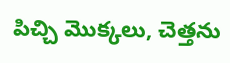పిచ్చి మొక్కలు, చెత్తను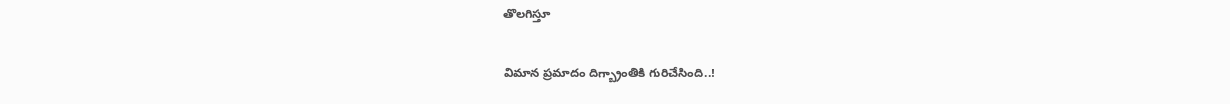తొలగిస్తూ

విమాన ప్రమాదం దిగ్బ్రాంతికి గురిచేసింది..!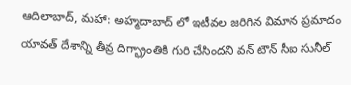ఆదిలాబాద్, మహా: అహ్మదాబాద్ లో ఇటీవల జరిగిన విమాన ప్రమాదం యావత్ దేశాన్ని తీవ్ర దిగ్భ్రాంతికి గురి చేసిందని వన్ టౌన్ సీఐ సునీల్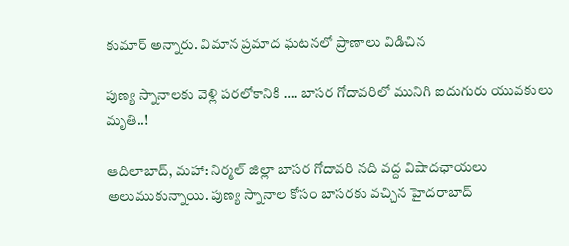కుమార్ అన్నారు. విమాన ప్రమాద ఘటనలో ప్రాణాలు విడిచిన

పుణ్య స్నానాలకు వెళ్లి పరలోకానికి …. బాసర గోదావరిలో మునిగి ఐదుగురు యువకులు మృతి..!

ఆదిలాబాద్, మహా: నిర్మల్ జిల్లా బాసర గోదావరి నది వద్ద విషాదఛాయలు అలుముకున్నాయి. పుణ్య స్నానాల కోసం బాసరకు వచ్చిన హైదరాబాద్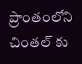ప్రాంతంలోని చింతల్ కు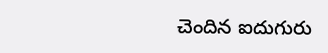చెందిన ఐదుగురు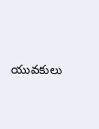యువకులు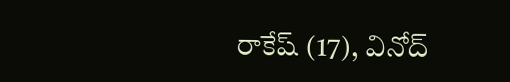రాకేష్ (17), వినోద్